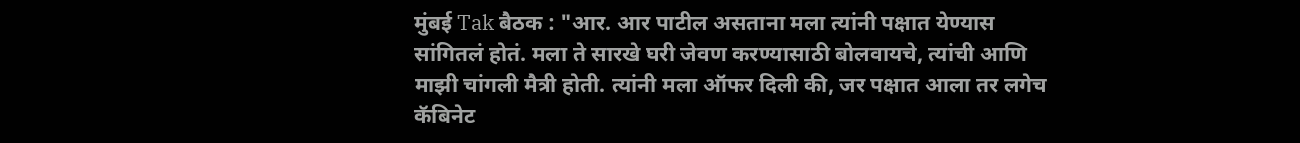मुंबई Tak बैठक : "आर. आर पाटील असताना मला त्यांनी पक्षात येण्यास सांगितलं होतं. मला ते सारखे घरी जेवण करण्यासाठी बोलवायचे, त्यांची आणि माझी चांगली मैत्री होती. त्यांनी मला ऑफर दिली की, जर पक्षात आला तर लगेच कॅबिनेट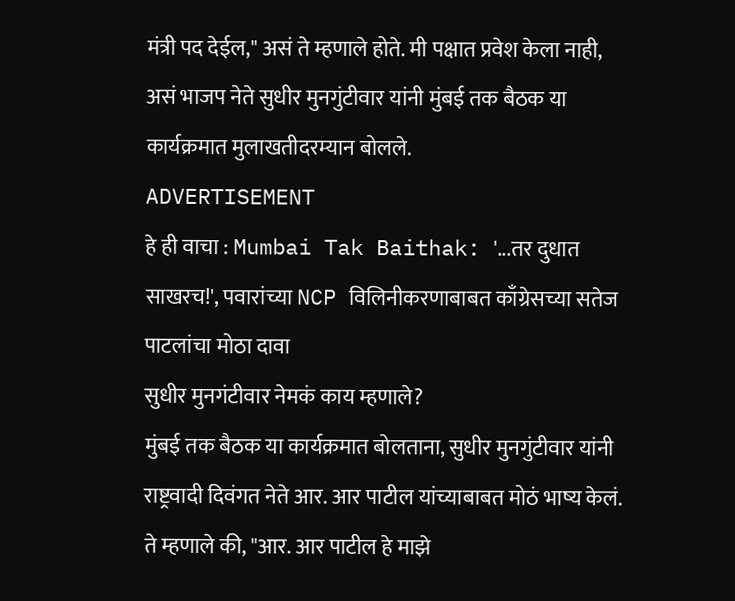मंत्री पद देईल," असं ते म्हणाले होते. मी पक्षात प्रवेश केला नाही, असं भाजप नेते सुधीर मुनगुंटीवार यांनी मुंबई तक बैठक या कार्यक्रमात मुलाखतीदरम्यान बोलले.
ADVERTISEMENT
हे ही वाचा : Mumbai Tak Baithak: '...तर दुधात साखरच!', पवारांच्या NCP विलिनीकरणाबाबत काँग्रेसच्या सतेज पाटलांचा मोठा दावा
सुधीर मुनगंटीवार नेमकं काय म्हणाले?
मुंबई तक बैठक या कार्यक्रमात बोलताना, सुधीर मुनगुंटीवार यांनी राष्ट्रवादी दिवंगत नेते आर. आर पाटील यांच्याबाबत मोठं भाष्य केलं. ते म्हणाले की, "आर. आर पाटील हे माझे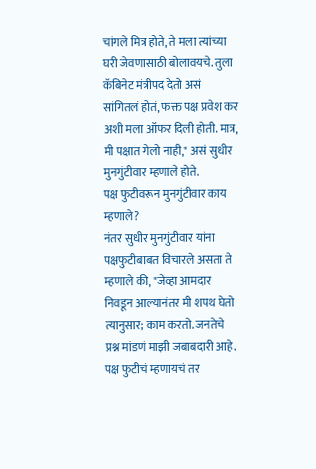चांगले मित्र होते, ते मला त्यांच्या घरी जेवणासाठी बोलावयचे. तुला कॅबिनेट मंत्रीपद देतो असं सांगितलं होतं, फक्त पक्ष प्रवेश कर अशी मला ऑफर दिली होती. मात्र, मी पक्षात गेलो नाही," असं सुधीर मुनगुंटीवार म्हणाले होते.
पक्ष फुटीवरून मुनगुंटीवार काय म्हणाले?
नंतर सुधीर मुनगुंटीवार यांना पक्षफुटीबाबत विचारले असता ते म्हणाले की, "जेव्हा आमदार निवडून आल्यानंतर मी शपथ घेतो त्यानुसार; काम करतो. जनतेचे प्रश्न मांडणं माझी जबाबदारी आहे. पक्ष फुटीचं म्हणायचं तर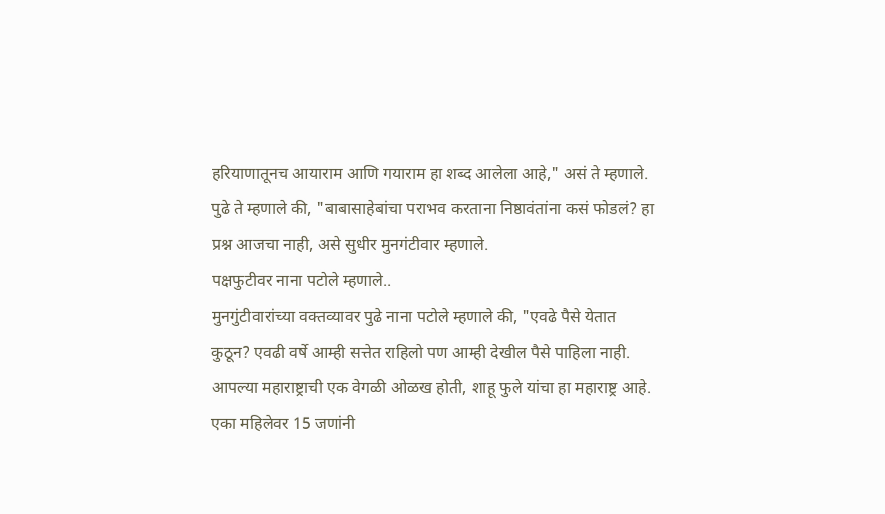हरियाणातूनच आयाराम आणि गयाराम हा शब्द आलेला आहे," असं ते म्हणाले.
पुढे ते म्हणाले की, "बाबासाहेबांचा पराभव करताना निष्ठावंतांना कसं फोडलं? हा प्रश्न आजचा नाही, असे सुधीर मुनगंटीवार म्हणाले.
पक्षफुटीवर नाना पटोले म्हणाले..
मुनगुंटीवारांच्या वक्तव्यावर पुढे नाना पटोले म्हणाले की, "एवढे पैसे येतात कुठून? एवढी वर्षे आम्ही सत्तेत राहिलो पण आम्ही देखील पैसे पाहिला नाही. आपल्या महाराष्ट्राची एक वेगळी ओळख होती, शाहू फुले यांचा हा महाराष्ट्र आहे. एका महिलेवर 15 जणांनी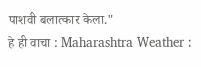पाशवी बलात्कार केला."
हे ही वाचा : Maharashtra Weather :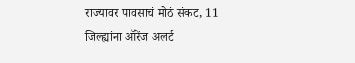राज्यावर पावसाचं मोठं संकट, 11 जिल्ह्यांना ऑरेंज अलर्ट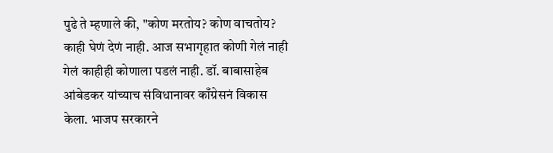पुढे ते म्हणाले की, "कोण मरतोय? कोण वाचतोय? काही घेणं देणं नाही. आज सभागृहात कोणी गेलं नाही गेलं काहीही कोणाला पडलं नाही. डॉ. बाबासाहेब आंबेडकर यांच्याच संविधानावर काँग्रेसनं विकास केला. भाजप सरकारने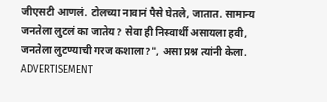जीएसटी आणलं. टोलच्या नावानं पैसे घेतले, जातात. सामान्य जनतेला लुटलं का जातेय? सेवा ही निस्वार्थी असायला हवी, जनतेला लुटण्याची गरज कशाला?", असा प्रश्न त्यांनी केला.
ADVERTISEMENT